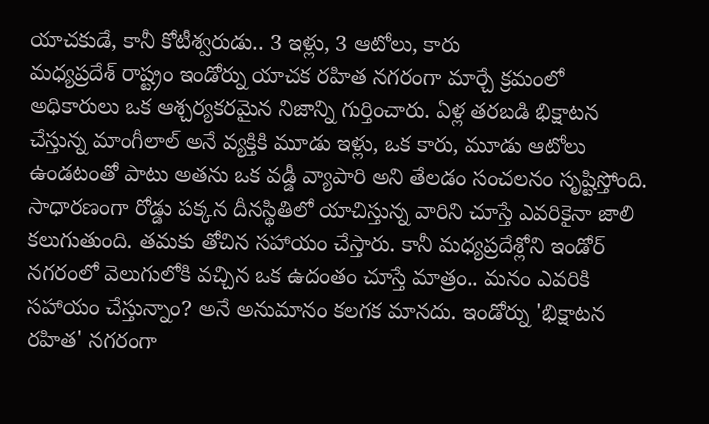యాచకుడే, కానీ కోటీశ్వరుడు.. 3 ఇళ్లు, 3 ఆటోలు, కారు
మధ్యప్రదేశ్ రాష్ట్రం ఇండోర్ను యాచక రహిత నగరంగా మార్చే క్రమంలో అధికారులు ఒక ఆశ్చర్యకరమైన నిజాన్ని గుర్తించారు. ఏళ్ల తరబడి భిక్షాటన చేస్తున్న మాంగీలాల్ అనే వ్యక్తికి మూడు ఇళ్లు, ఒక కారు, మూడు ఆటోలు ఉండటంతో పాటు అతను ఒక వడ్డీ వ్యాపారి అని తేలడం సంచలనం సృష్టిస్తోంది.
సాధారణంగా రోడ్డు పక్కన దీనస్థితిలో యాచిస్తున్న వారిని చూస్తే ఎవరికైనా జాలి కలుగుతుంది. తమకు తోచిన సహాయం చేస్తారు. కానీ మధ్యప్రదేశ్లోని ఇండోర్ నగరంలో వెలుగులోకి వచ్చిన ఒక ఉదంతం చూస్తే మాత్రం.. మనం ఎవరికి సహాయం చేస్తున్నాం? అనే అనుమానం కలగక మానదు. ఇండోర్ను 'భిక్షాటన రహిత' నగరంగా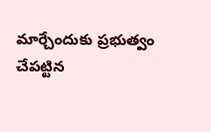మార్చేందుకు ప్రభుత్వం చేపట్టిన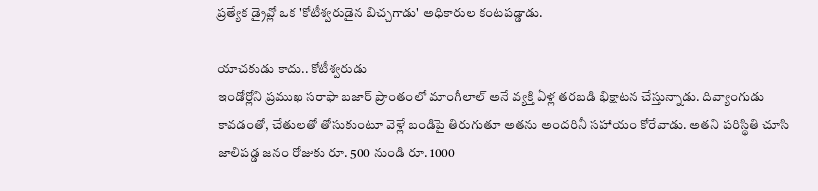ప్రత్యేక డ్రైవ్లో ఒక 'కోటీశ్వరుడైన బిచ్చగాడు' అధికారుల కంటపడ్డాడు.

యాచకుడు కాదు.. కోటీశ్వరుడు
ఇండోర్లోని ప్రముఖ సరాఫా బజార్ ప్రాంతంలో మాంగీలాల్ అనే వ్యక్తి ఏళ్ల తరబడి భిక్షాటన చేస్తున్నాడు. దివ్యాంగుడు కావడంతో, చేతులతో తోసుకుంటూ వెళ్లే బండిపై తిరుగుతూ అతను అందరినీ సహాయం కోరేవాడు. అతని పరిస్థితి చూసి జాలిపడ్డ జనం రోజుకు రూ. 500 నుండి రూ. 1000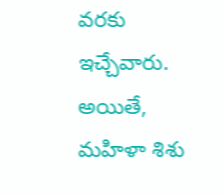వరకు ఇచ్చేవారు. అయితే, మహిళా శిశు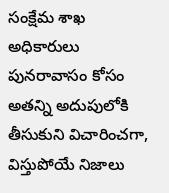సంక్షేమ శాఖ అధికారులు పునరావాసం కోసం అతన్ని అదుపులోకి తీసుకుని విచారించగా, విస్తుపోయే నిజాలు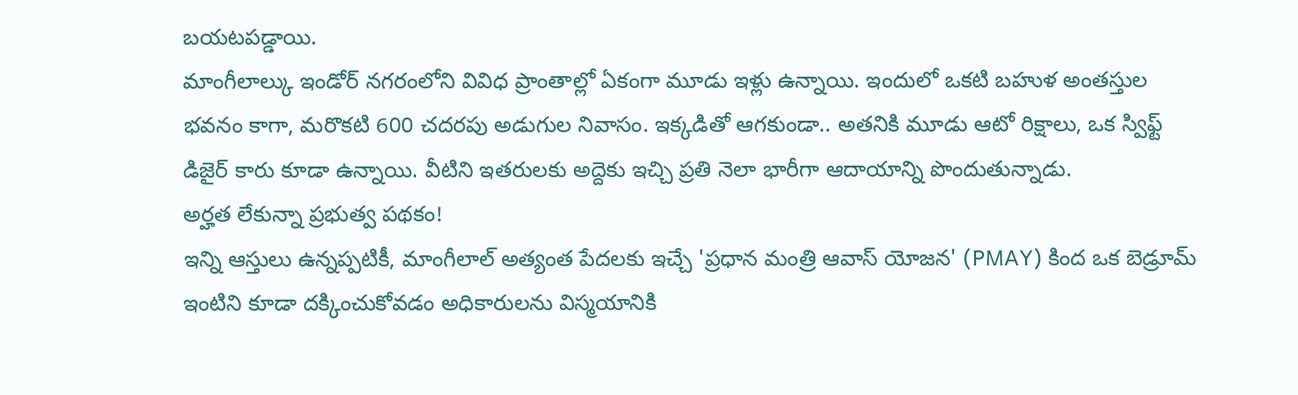బయటపడ్డాయి.
మాంగీలాల్కు ఇండోర్ నగరంలోని వివిధ ప్రాంతాల్లో ఏకంగా మూడు ఇళ్లు ఉన్నాయి. ఇందులో ఒకటి బహుళ అంతస్తుల భవనం కాగా, మరొకటి 600 చదరపు అడుగుల నివాసం. ఇక్కడితో ఆగకుండా.. అతనికి మూడు ఆటో రిక్షాలు, ఒక స్విఫ్ట్ డిజైర్ కారు కూడా ఉన్నాయి. వీటిని ఇతరులకు అద్దెకు ఇచ్చి ప్రతి నెలా భారీగా ఆదాయాన్ని పొందుతున్నాడు.
అర్హత లేకున్నా ప్రభుత్వ పథకం!
ఇన్ని ఆస్తులు ఉన్నప్పటికీ, మాంగీలాల్ అత్యంత పేదలకు ఇచ్చే 'ప్రధాన మంత్రి ఆవాస్ యోజన' (PMAY) కింద ఒక బెడ్రూమ్ ఇంటిని కూడా దక్కించుకోవడం అధికారులను విస్మయానికి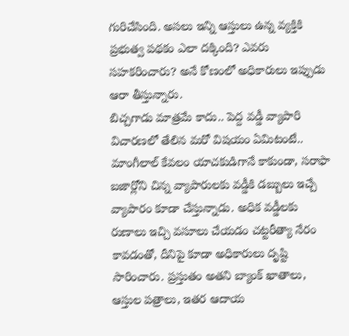గురిచేసింది. అసలు ఇన్ని ఆస్తులు ఉన్న వ్యక్తికి ప్రభుత్వ పథకం ఎలా దక్కింది? ఎవరు సహకరించారు? అనే కోణంలో అధికారులు ఇప్పుడు ఆరా తీస్తున్నారు.
బిచ్చగాడు మాత్రమే కాదు.. పెద్ద వడ్డీ వ్యాపారి
విచారణలో తేలిన మరో విషయం ఏమిటంటే.. మాంగీలాల్ కేవలం యాచకుడిగానే కాకుండా, సరాఫా బజార్లోని చిన్న వ్యాపారులకు వడ్డీకి డబ్బులు ఇచ్చే వ్యాపారం కూడా చేస్తున్నాడు. అధిక వడ్డీలకు రుణాలు ఇచ్చి వసూలు చేయడం చట్టరీత్యా నేరం కావడంతో, దీనిపై కూడా అధికారులు దృష్టి సారించారు. ప్రస్తుతం అతని బ్యాంక్ ఖాతాలు, ఆస్తుల పత్రాలు, ఇతర ఆదాయ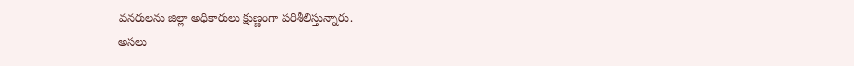వనరులను జిల్లా అధికారులు క్షుణ్ణంగా పరిశీలిస్తున్నారు.
అసలు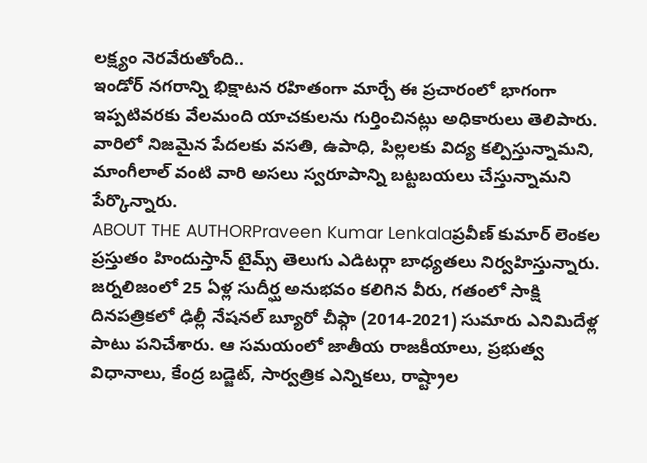లక్ష్యం నెరవేరుతోంది..
ఇండోర్ నగరాన్ని భిక్షాటన రహితంగా మార్చే ఈ ప్రచారంలో భాగంగా ఇప్పటివరకు వేలమంది యాచకులను గుర్తించినట్లు అధికారులు తెలిపారు. వారిలో నిజమైన పేదలకు వసతి, ఉపాధి, పిల్లలకు విద్య కల్పిస్తున్నామని, మాంగీలాల్ వంటి వారి అసలు స్వరూపాన్ని బట్టబయలు చేస్తున్నామని పేర్కొన్నారు.
ABOUT THE AUTHORPraveen Kumar Lenkalaప్రవీణ్ కుమార్ లెంకల ప్రస్తుతం హిందుస్తాన్ టైమ్స్ తెలుగు ఎడిటర్గా బాధ్యతలు నిర్వహిస్తున్నారు. జర్నలిజంలో 25 ఏళ్ల సుదీర్ఘ అనుభవం కలిగిన వీరు, గతంలో సాక్షి దినపత్రికలో ఢిల్లీ నేషనల్ బ్యూరో చీఫ్గా (2014-2021) సుమారు ఎనిమిదేళ్ల పాటు పనిచేశారు. ఆ సమయంలో జాతీయ రాజకీయాలు, ప్రభుత్వ విధానాలు, కేంద్ర బడ్జెట్, సార్వత్రిక ఎన్నికలు, రాష్ట్రాల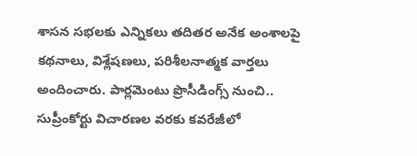శాసన సభలకు ఎన్నికలు తదితర అనేక అంశాలపై కథనాలు, విశ్లేషణలు, పరిశీలనాత్మక వార్తలు అందించారు. పార్లమెంటు ప్రొసీడింగ్స్ నుంచి.. సుప్రీంకోర్టు విచారణల వరకు కవరేజీలో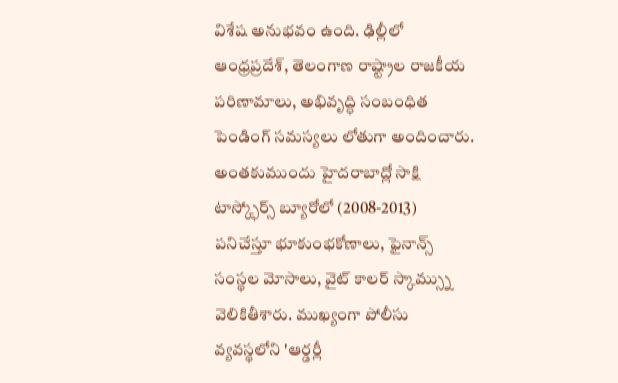విశేష అనుభవం ఉంది. ఢిల్లీలో ఆంధ్రప్రదేశ్, తెలంగాణ రాష్ట్రాల రాజకీయ పరిణామాలు, అభివృద్ధి సంబంధిత పెండింగ్ సమస్యలు లోతుగా అందించారు. అంతకుముందు హైదరాబాద్లో సాక్షి టాస్క్ఫోర్స్ బ్యూరోలో (2008-2013) పనిచేస్తూ భూకుంభకోణాలు, ఫైనాన్స్ సంస్థల మోసాలు, వైట్ కాలర్ స్కామ్స్ను వెలికితీశారు. ముఖ్యంగా పోలీసు వ్యవస్థలోని 'ఆర్డర్లీ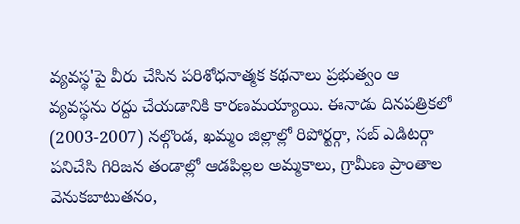వ్యవస్థ'పై వీరు చేసిన పరిశోధనాత్మక కథనాలు ప్రభుత్వం ఆ వ్యవస్థను రద్దు చేయడానికి కారణమయ్యాయి. ఈనాడు దినపత్రికలో (2003-2007) నల్గొండ, ఖమ్మం జిల్లాల్లో రిపోర్టర్గా, సబ్ ఎడిటర్గా పనిచేసి గిరిజన తండాల్లో ఆడపిల్లల అమ్మకాలు, గ్రామీణ ప్రాంతాల వెనుకబాటుతనం,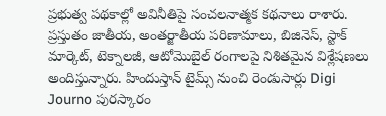ప్రభుత్వ పథకాల్లో అవినీతిపై సంచలనాత్మక కథనాలు రాశారు. ప్రస్తుతం జాతీయ, అంతర్జాతీయ పరిణామాలు, బిజినెస్, స్టాక్ మార్కెట్, టెక్నాలజీ, ఆటోమొబైల్ రంగాలపై నిశితమైన విశ్లేషణలు అందిస్తున్నారు. హిందుస్తాన్ టైమ్స్ నుంచి రెండుసార్లు Digi Journo పురస్కారం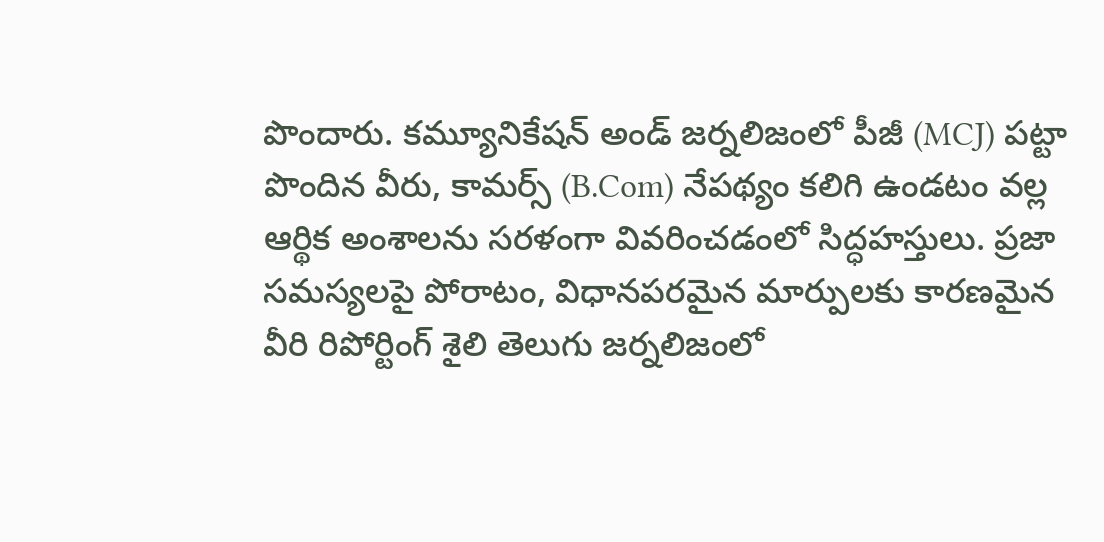పొందారు. కమ్యూనికేషన్ అండ్ జర్నలిజంలో పీజీ (MCJ) పట్టా పొందిన వీరు, కామర్స్ (B.Com) నేపథ్యం కలిగి ఉండటం వల్ల ఆర్థిక అంశాలను సరళంగా వివరించడంలో సిద్ధహస్తులు. ప్రజా సమస్యలపై పోరాటం, విధానపరమైన మార్పులకు కారణమైన వీరి రిపోర్టింగ్ శైలి తెలుగు జర్నలిజంలో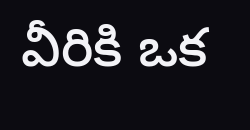వీరికి ఒక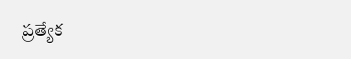ప్రత్యేక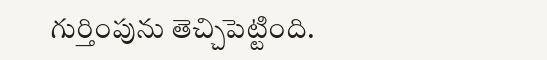గుర్తింపును తెచ్చిపెట్టింది.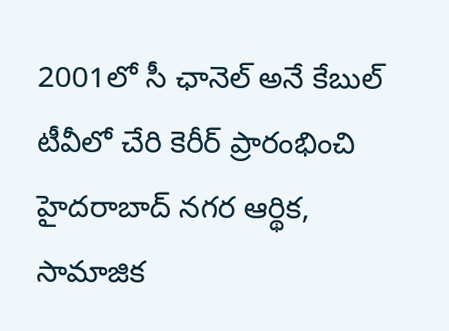2001లో సీ ఛానెల్ అనే కేబుల్ టీవీలో చేరి కెరీర్ ప్రారంభించి హైదరాబాద్ నగర ఆర్థిక, సామాజిక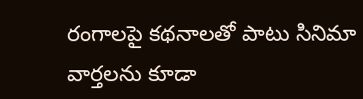రంగాలపై కథనాలతో పాటు సినిమా వార్తలను కూడా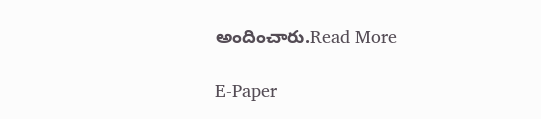అందించారు.Read More

E-Paper